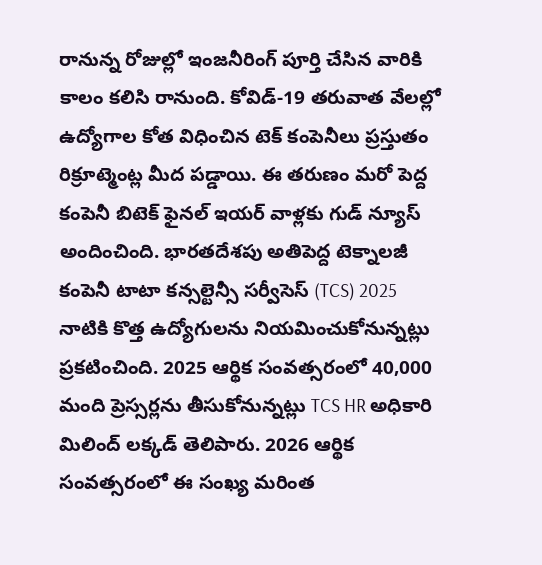రానున్న రోజుల్లో ఇంజనీరింగ్ పూర్తి చేసిన వారికి కాలం కలిసి రానుంది. కోవిడ్-19 తరువాత వేలల్లో ఉద్యోగాల కోత విధించిన టెక్ కంపెనీలు ప్రస్తుతం రిక్రూట్మెంట్ల మీద పడ్డాయి. ఈ తరుణం మరో పెద్ద కంపెనీ బిటెక్ ఫైనల్ ఇయర్ వాళ్లకు గుడ్ న్యూస్ అందించింది. భారతదేశపు అతిపెద్ద టెక్నాలజీ కంపెనీ టాటా కన్సల్టెన్సీ సర్వీసెస్ (TCS) 2025 నాటికి కొత్త ఉద్యోగులను నియమించుకోనున్నట్లు ప్రకటించింది. 2025 ఆర్థిక సంవత్సరంలో 40,000 మంది ప్రెస్సర్లను తీసుకోనున్నట్లు TCS HR అధికారి మిలింద్ లక్కడ్ తెలిపారు. 2026 ఆర్థిక సంవత్సరంలో ఈ సంఖ్య మరింత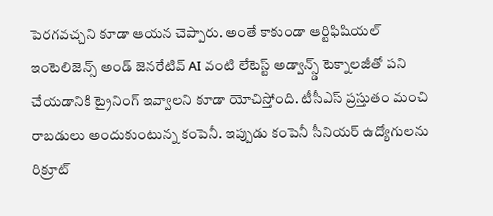పెరగవచ్చని కూడా ఆయన చెప్పారు. అంతే కాకుండా ఆర్టిఫిషియల్ ఇంటెలిజెన్స్ అండ్ జెనరేటివ్ AI వంటి లేటెస్ట్ అడ్వాన్స్డ్ టెక్నాలజీతో పని చేయడానికి ట్రైనింగ్ ఇవ్వాలని కూడా యోచిస్తోంది. టీసీఎస్ ప్రస్తుతం మంచి రాబడులు అందుకుంటున్న కంపెనీ. ఇప్పుడు కంపెనీ సీనియర్ ఉద్యోగులను రిక్రూట్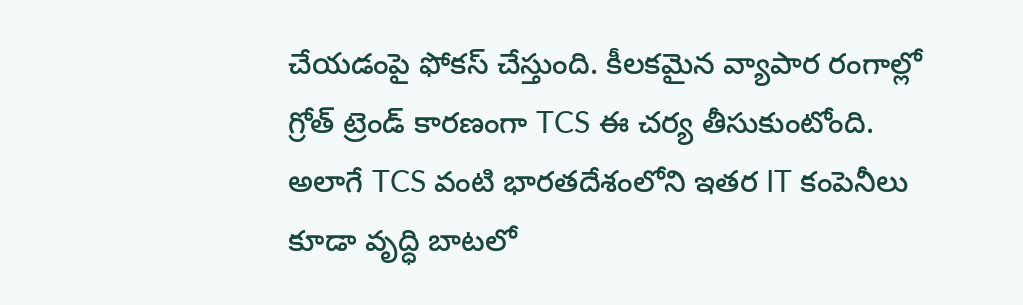చేయడంపై ఫోకస్ చేస్తుంది. కీలకమైన వ్యాపార రంగాల్లో గ్రోత్ ట్రెండ్ కారణంగా TCS ఈ చర్య తీసుకుంటోంది.
అలాగే TCS వంటి భారతదేశంలోని ఇతర IT కంపెనీలు కూడా వృద్ధి బాటలో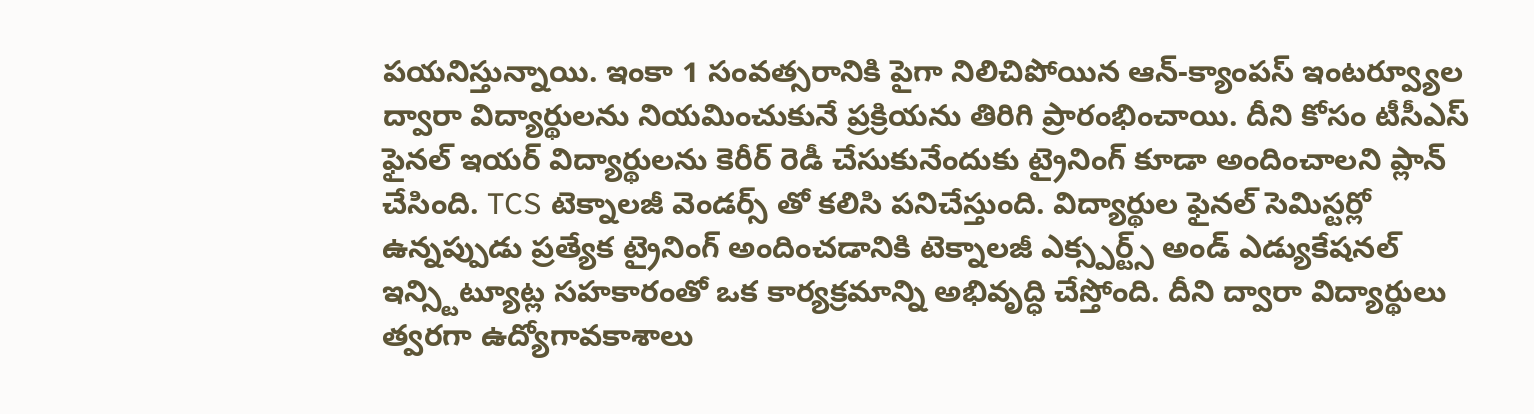పయనిస్తున్నాయి. ఇంకా 1 సంవత్సరానికి పైగా నిలిచిపోయిన ఆన్-క్యాంపస్ ఇంటర్వ్యూల ద్వారా విద్యార్థులను నియమించుకునే ప్రక్రియను తిరిగి ప్రారంభించాయి. దీని కోసం టీసీఎస్ ఫైనల్ ఇయర్ విద్యార్థులను కెరీర్ రెడీ చేసుకునేందుకు ట్రైనింగ్ కూడా అందించాలని ప్లాన్ చేసింది. TCS టెక్నాలజీ వెండర్స్ తో కలిసి పనిచేస్తుంది. విద్యార్థుల ఫైనల్ సెమిస్టర్లో ఉన్నప్పుడు ప్రత్యేక ట్రైనింగ్ అందించడానికి టెక్నాలజీ ఎక్స్పర్ట్స్ అండ్ ఎడ్యుకేషనల్ ఇన్స్టిట్యూట్ల సహకారంతో ఒక కార్యక్రమాన్ని అభివృద్ధి చేస్తోంది. దీని ద్వారా విద్యార్థులు త్వరగా ఉద్యోగావకాశాలు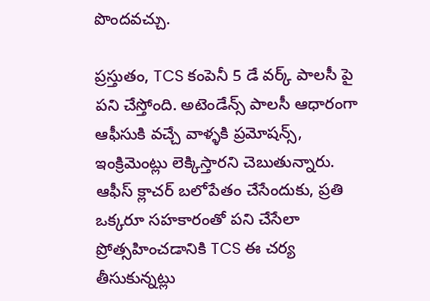పొందవచ్చు.

ప్రస్తుతం, TCS కంపెనీ 5 డే వర్క్ పాలసీ పై పని చేస్తోంది. అటెండేన్స్ పాలసీ ఆధారంగా ఆఫీసుకి వచ్చే వాళ్ళకి ప్రమోషన్స్, ఇంక్రిమెంట్లు లెక్కిస్తారని చెబుతున్నారు. ఆఫీస్ క్లాచర్ బలోపేతం చేసేందుకు, ప్రతి ఒక్కరూ సహకారంతో పని చేసేలా ప్రోత్సహించడానికి TCS ఈ చర్య తీసుకున్నట్లు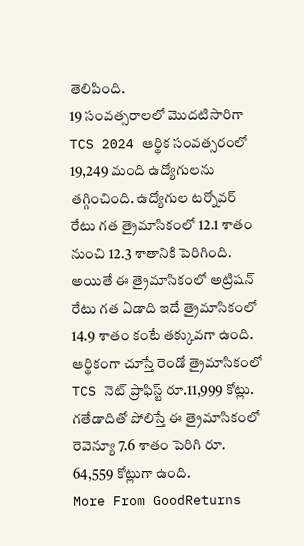తెలిపింది.
19 సంవత్సరాలలో మొదటిసారిగా TCS 2024 ఆర్థిక సంవత్సరంలో 19,249 మంది ఉద్యోగులను తగ్గించింది. ఉద్యోగుల టర్నోవర్ రేటు గత త్రైమాసికంలో 12.1 శాతం నుంచి 12.3 శాతానికి పెరిగింది. అయితే ఈ త్రైమాసికంలో అట్రిషన్ రేటు గత ఏడాది ఇదే త్రైమాసికంలో 14.9 శాతం కంటే తక్కువగా ఉంది. ఆర్థికంగా చూస్తే రెండో త్రైమాసికంలో TCS నెట్ ప్రాఫిస్ట్ రూ.11,999 కోట్లు. గతేడాదితో పోలిస్తే ఈ త్రైమాసికంలో రెవెన్యూ 7.6 శాతం పెరిగి రూ. 64,559 కోట్లుగా ఉంది.
More From GoodReturns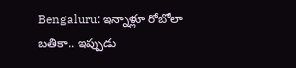Bengaluru: ఇన్నాళ్లూ రోబోలా బతికా.. ఇప్పుడు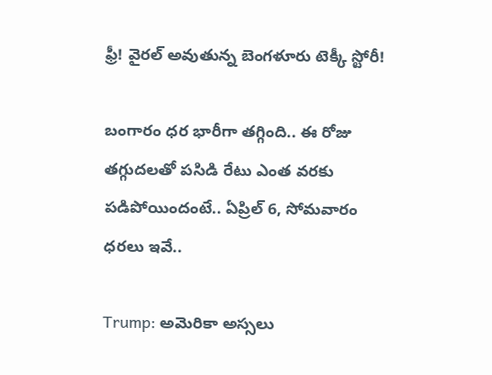ఫ్రీ! వైరల్ అవుతున్న బెంగళూరు టెక్కీ స్టోరీ!

బంగారం ధర భారీగా తగ్గింది.. ఈ రోజు తగ్గుదలతో పసిడి రేటు ఎంత వరకు పడిపోయిందంటే.. ఏప్రిల్ 6, సోమవారం ధరలు ఇవే..

Trump: అమెరికా అస్సలు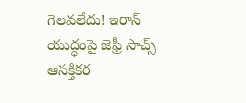గెలవలేదు! ఇరాన్ యుద్ధంపై జెఫ్రీ సాచ్స్ ఆసక్తికర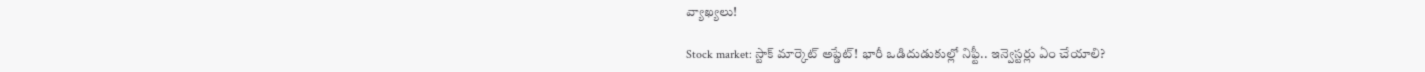వ్యాఖ్యలు!

Stock market: స్టాక్ మార్కెట్ అప్డేట్! భారీ ఒడిదుడుకుల్లో నిఫ్టీ.. ఇన్వెస్టర్లు ఏం చేయాలి?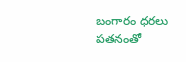బంగారం ధరలు పతనంతో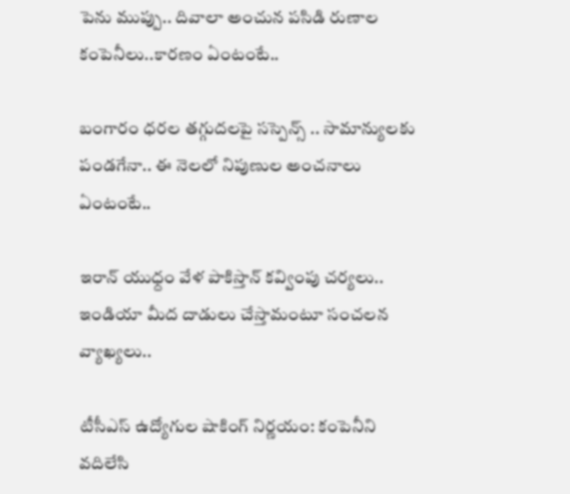పెను ముప్పు.. దివాలా అంచున పసిడి రుణాల కంపెనీలు..కారణం ఏంటంటే..

బంగారం ధరల తగ్గుదలపై సస్పెన్స్ .. సామాన్యులకు పండగేనా.. ఈ నెలలో నిపుణుల అంచనాలు ఏంటంటే..

ఇరాన్ యుధ్దం వేళ పాకిస్తాన్ కవ్వింపు చర్యలు.. ఇండియా మీద దాడులు చేస్తామంటూ సంచలన వ్యాఖ్యలు..

టీసీఎస్ ఉద్యోగుల షాకింగ్ నిర్ణయం: కంపెనీని వదిలేసి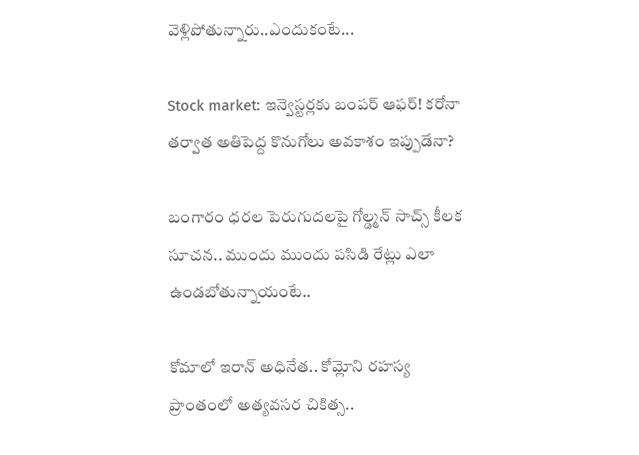వెళ్లిపోతున్నారు..ఎందుకంటే...

Stock market: ఇన్వెస్టర్లకు బంపర్ ఆఫర్! కరోనా తర్వాత అతిపెద్ద కొనుగోలు అవకాశం ఇప్పుడేనా?

బంగారం ధరల పెరుగుదలపై గోల్డ్మన్ సాచ్స్ కీలక సూచన.. ముందు ముందు పసిడి రేట్లు ఎలా ఉండబోతున్నాయంటే..

కోమాలో ఇరాన్ అధినేత.. కోమ్లోని రహస్య ప్రాంతంలో అత్యవసర చికిత్స..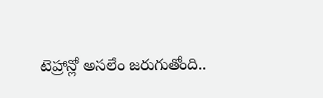టెహ్రాన్లో అసలేం జరుగుతోంది..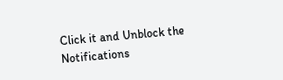Click it and Unblock the Notifications